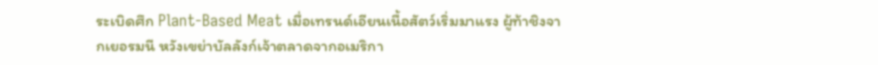ระเบิดศึก Plant-Based Meat เมื่อเทรนด์เอียนเนื้อสัตว์เริ่มมาแรง ผู้ท้าชิงจากเยอรมนี หวังเขย่าบัลลังก์เจ้าตลาดจากอเมริกา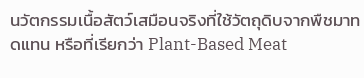นวัตกรรมเนื้อสัตว์เสมือนจริงที่ใช้วัตถุดิบจากพืชมาทดแทน หรือที่เรียกว่า Plant-Based Meat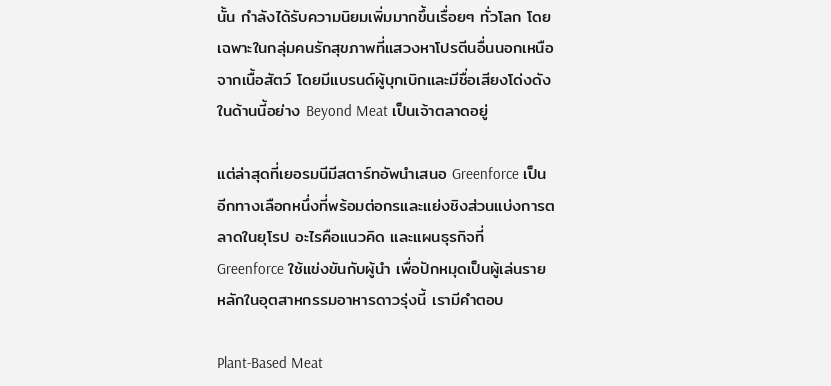นั้น กำลังได้รับความนิยมเพิ่มมากขึ้นเรื่อยๆ ทั่วโลก โดยเฉพาะในกลุ่มคนรักสุขภาพที่แสวงหาโปรตีนอื่นนอกเหนือจากเนื้อสัตว์ โดยมีแบรนด์ผู้บุกเบิกและมีชื่อเสียงโด่งดังในด้านนี้อย่าง Beyond Meat เป็นเจ้าตลาดอยู่

แต่ล่าสุดที่เยอรมนีมีสตาร์ทอัพนำเสนอ Greenforce เป็นอีกทางเลือกหนึ่งที่พร้อมต่อกรและแย่งชิงส่วนแบ่งการตลาดในยุโรป อะไรคือแนวคิด และแผนธุรกิจที่ Greenforce ใช้แข่งขันกับผู้นำ เพื่อปักหมุดเป็นผู้เล่นรายหลักในอุตสาหกรรมอาหารดาวรุ่งนี้ เรามีคำตอบ

Plant-Based Meat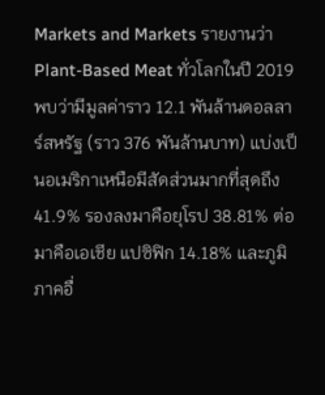Markets and Markets รายงานว่า Plant-Based Meat ทั่วโลกในปี 2019 พบว่ามีมูลค่าราว 12.1 พันล้านดอลลาร์สหรัฐ (ราว 376 พันล้านบาท) แบ่งเป็นอเมริกาเหนือมีสัดส่วนมากที่สุดถึง 41.9% รองลงมาคือยุโรป 38.81% ต่อมาคือเอเชีย แปซิฟิก 14.18% และภูมิภาคอื่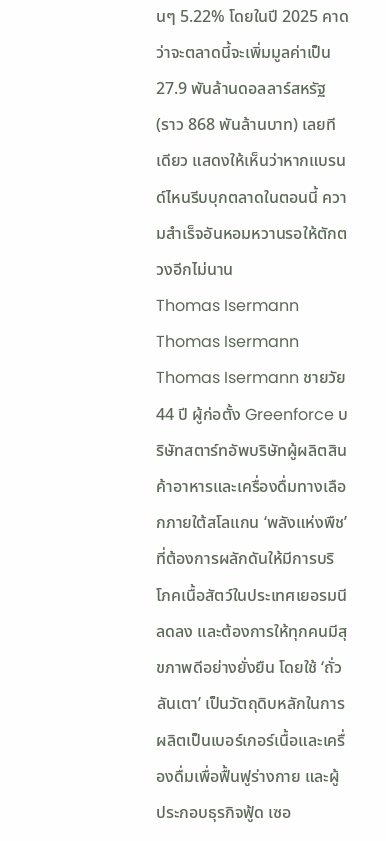นๆ 5.22% โดยในปี 2025 คาดว่าจะตลาดนี้จะเพิ่มมูลค่าเป็น 27.9 พันล้านดอลลาร์สหรัฐ (ราว 868 พันล้านบาท) เลยทีเดียว แสดงให้เห็นว่าหากแบรนด์ไหนรีบบุกตลาดในตอนนี้ ความสำเร็จอันหอมหวานรอให้ตักตวงอีกไม่นาน
Thomas Isermann
Thomas Isermann
Thomas Isermann ชายวัย 44 ปี ผู้ก่อตั้ง Greenforce บริษัทสตาร์ทอัพบริษัทผู้ผลิตสินค้าอาหารและเครื่องดื่มทางเลือกภายใต้สโลแกน ‘พลังแห่งพืช’ ที่ต้องการผลักดันให้มีการบริโภคเนื้อสัตว์ในประเทศเยอรมนีลดลง และต้องการให้ทุกคนมีสุขภาพดีอย่างยั่งยืน โดยใช้ ‘ถั่วลันเตา’ เป็นวัตถุดิบหลักในการผลิตเป็นเบอร์เกอร์เนื้อและเครื่องดื่มเพื่อฟื้นฟูร่างกาย และผู้ประกอบธุรกิจฟู้ด เซอ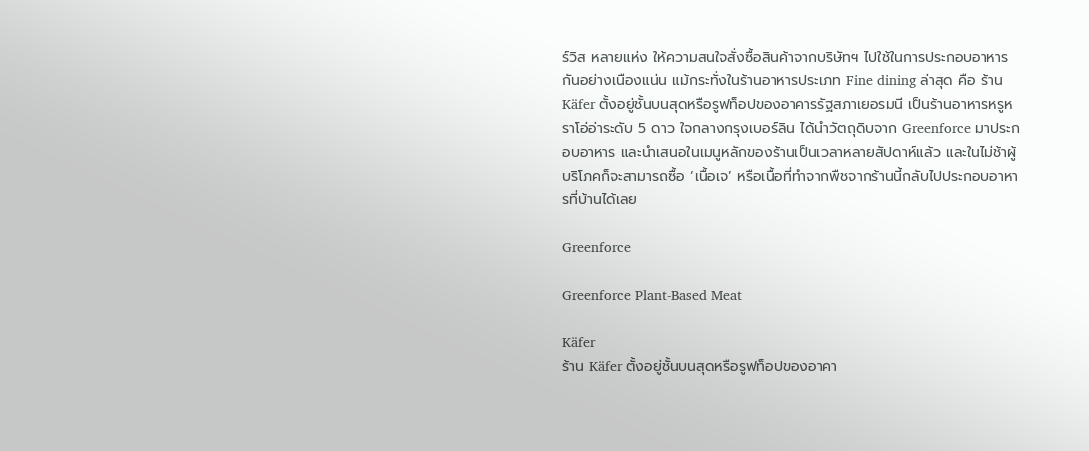ร์วิส หลายแห่ง ให้ความสนใจสั่งซื้อสินค้าจากบริษัทฯ ไปใช้ในการประกอบอาหารกันอย่างเนืองแน่น แม้กระทั่งในร้านอาหารประเภท Fine dining ล่าสุด คือ ร้าน Käfer ตั้งอยู่ชั้นบนสุดหรือรูฟท็อปของอาคารรัฐสภาเยอรมนี เป็นร้านอาหารหรูหราโอ่อ่าระดับ 5 ดาว ใจกลางกรุงเบอร์ลิน ได้นำวัตถุดิบจาก Greenforce มาประกอบอาหาร และนำเสนอในเมนูหลักของร้านเป็นเวลาหลายสัปดาห์แล้ว และในไม่ช้าผู้บริโภคก็จะสามารถซื้อ ‘เนื้อเจ’ หรือเนื้อที่ทำจากพืชจากร้านนี้กลับไปประกอบอาหารที่บ้านได้เลย

Greenforce

Greenforce Plant-Based Meat

Käfer
ร้าน Käfer ตั้งอยู่ชั้นบนสุดหรือรูฟท็อปของอาคา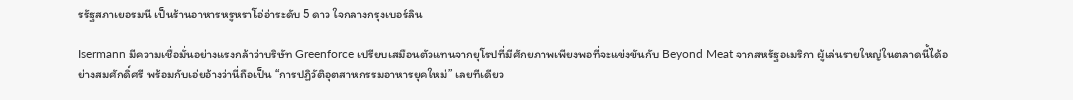รรัฐสภาเยอรมนี เป็นร้านอาหารหรูหราโอ่อ่าระดับ 5 ดาว ใจกลางกรุงเบอร์ลิน

Isermann มีความเชื่อมั่นอย่างแรงกล้าว่าบริษัท Greenforce เปรียบเสมือนตัวแทนจากยุโรปที่มีศักยภาพเพียงพอที่จะแข่งขันกับ Beyond Meat จากสหรัฐอเมริกา ผู้เล่นรายใหญ่ในตลาดนี้ได้อย่างสมศักดิ์ศรี พร้อมกับเอ่ยอ้างว่านี่ถือเป็น “การปฏิวัติอุตสาหกรรมอาหารยุคใหม่” เลยทีเดียว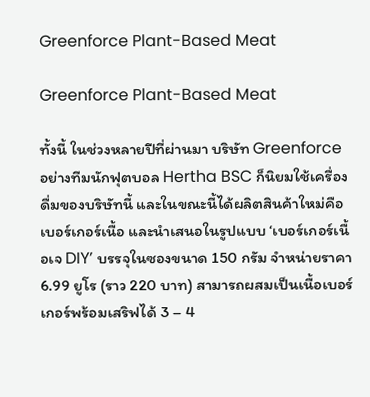Greenforce Plant-Based Meat

Greenforce Plant-Based Meat

ทั้งนี้ ในช่วงหลายปีที่ผ่านมา บริษัท Greenforce อย่างทีมนักฟุตบอล Hertha BSC ก็นิยมใช้เครื่องดื่มของบริษัทนี้ และในขณะนี้ได้ผลิตสินค้าใหม่คือเบอร์เกอร์เนื้อ และนำเสนอในรูปแบบ ‘เบอร์เกอร์เนื้อเจ DIY’ บรรจุในซองขนาด 150 กรัม จำหน่ายราคา 6.99 ยูโร (ราว 220 บาท) สามารถผสมเป็นเนื้อเบอร์เกอร์พร้อมเสริฟได้ 3 – 4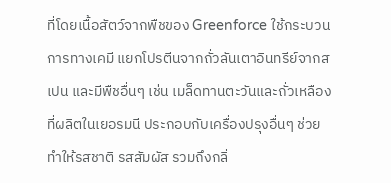ที่โดยเนื้อสัตว์จากพืชของ Greenforce ใช้กระบวนการทางเคมี แยกโปรตีนจากถั่วลันเตาอินทรีย์จากสเปน และมีพืชอื่นๆ เช่น เมล็ดทานตะวันและถั่วเหลืองที่ผลิตในเยอรมนี ประกอบกับเครื่องปรุงอื่นๆ ช่วยทำให้รสชาติ รสสัมผัส รวมถึงกลิ่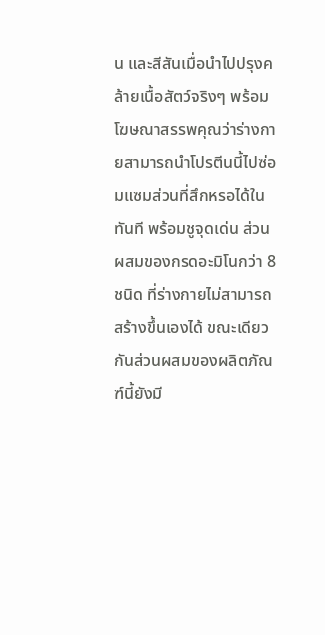น และสีสันเมื่อนำไปปรุงคล้ายเนื้อสัตว์จริงๆ พร้อมโฆษณาสรรพคุณว่าร่างกายสามารถนําโปรตีนนี้ไปซ่อมแซมส่วนที่สึกหรอได้ในทันที พร้อมชูจุดเด่น ส่วนผสมของกรดอะมิโนกว่า 8 ชนิด ที่ร่างกายไม่สามารถสร้างขึ้นเองได้ ขณะเดียวกันส่วนผสมของผลิตภัณฑ์นี้ยังมี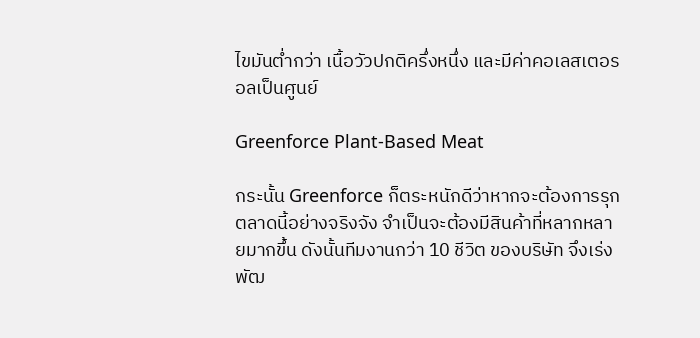ไขมันต่ำกว่า เนื้อวัวปกติครึ่งหนึ่ง และมีค่าคอเลสเตอรอลเป็นศูนย์

Greenforce Plant-Based Meat

กระนั้น Greenforce ก็ตระหนักดีว่าหากจะต้องการรุกตลาดนี้อย่างจริงจัง จำเป็นจะต้องมีสินค้าที่หลากหลายมากขึ้น ดังนั้นทีมงานกว่า 10 ชีวิต ของบริษัท จึงเร่งพัฒ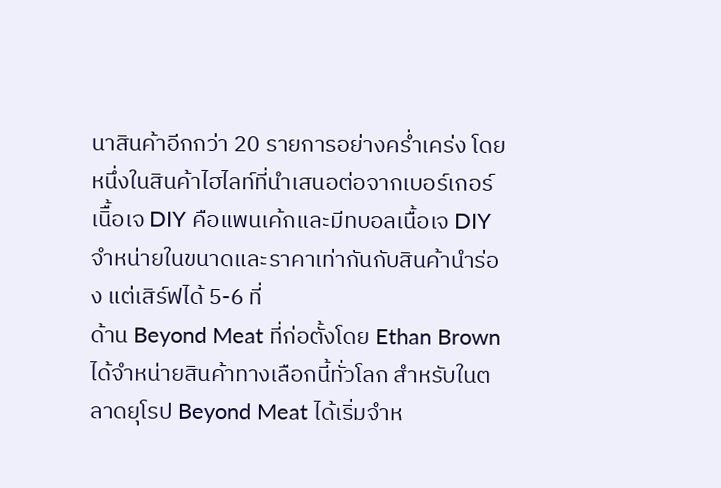นาสินค้าอีกกว่า 20 รายการอย่างคร่ำเคร่ง โดยหนึ่งในสินค้าไฮไลท์ที่นำเสนอต่อจากเบอร์เกอร์เนิื้อเจ DIY คือแพนเค้กและมีทบอลเนื้อเจ DIY จำหน่ายในขนาดและราคาเท่ากันกับสินค้านำร่อง แต่เสิร์ฟได้ 5-6 ที่
ด้าน Beyond Meat ที่ก่อตั้งโดย Ethan Brown ได้จำหน่ายสินค้าทางเลือกนี้ทั่วโลก สำหรับในตลาดยุโรป Beyond Meat ได้เริ่มจำห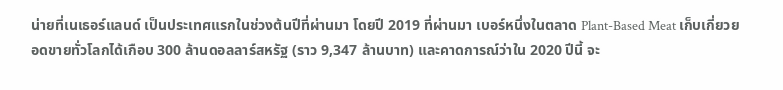น่ายที่เนเธอร์แลนด์ เป็นประเทศแรกในช่วงต้นปีที่ผ่านมา โดยปี 2019 ที่ผ่านมา เบอร์หนึ่งในตลาด Plant-Based Meat เก็บเกี่ยวยอดขายทั่วโลกได้เกือบ 300 ล้านดอลลาร์สหรัฐ (ราว 9,347 ล้านบาท) และคาดการณ์ว่าใน 2020 ปีนี้ จะ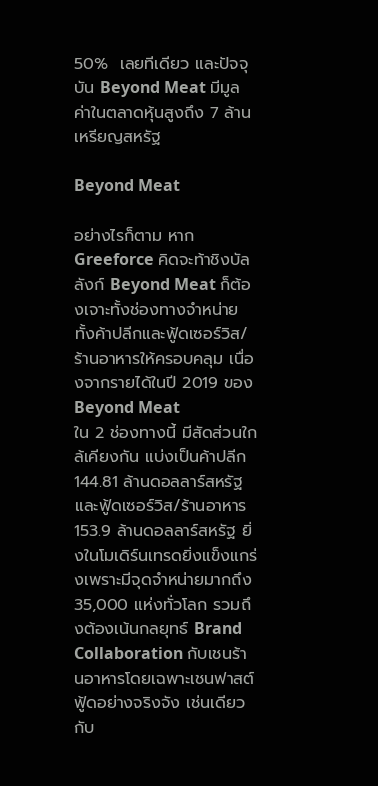50%  เลยทีเดียว และปัจจุบัน Beyond Meat มีมูลค่าในตลาดหุ้นสูงถึง 7 ล้านเหรียญสหรัฐ

Beyond Meat

อย่างไรก็ตาม หาก Greeforce คิดจะท้าชิงบัลลังก์ Beyond Meat ก็ต้องเจาะทั้งช่องทางจำหน่ายทั้งค้าปลีกและฟู้ดเซอร์วิส/ร้านอาหารให้ครอบคลุม เนื่องจากรายได้ในปี 2019 ของ Beyond Meat
ใน 2 ช่องทางนี้ มีสัดส่วนใกล้เคียงกัน แบ่งเป็นค้าปลีก 144.81 ล้านดอลลาร์สหรัฐ และฟู้ดเซอร์วิส/ร้านอาหาร 153.9 ล้านดอลลาร์สหรัฐ ยิ่งในโมเดิร์นเทรดยิ่งแข็งแกร่งเพราะมีจุดจำหน่ายมากถึง 35,000 แห่งทั่วโลก รวมถึงต้องเน้นกลยุทธ์ Brand Collaboration กับเชนร้านอาหารโดยเฉพาะเชนฟาสต์ฟู้ดอย่างจริงจัง เช่นเดียวกับ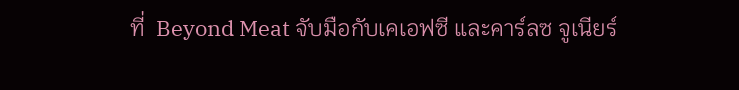ที่  Beyond Meat จับมือกับเคเอฟซี และคาร์ลซ จูเนียร์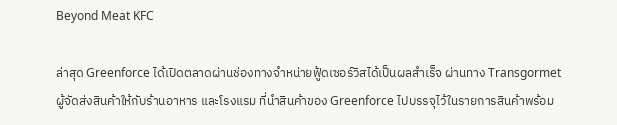Beyond Meat KFC

ล่าสุด Greenforce ได้เปิดตลาดผ่านช่องทางจำหน่ายฟู้ดเซอร์วิสได้เป็นผลสำเร็จ ผ่านทาง Transgormet ผู้จัดส่งสินค้าให้กับร้านอาหาร และโรงแรม ที่นําสินค้าของ Greenforce ไปบรรจุไว้ในรายการสินค้าพร้อม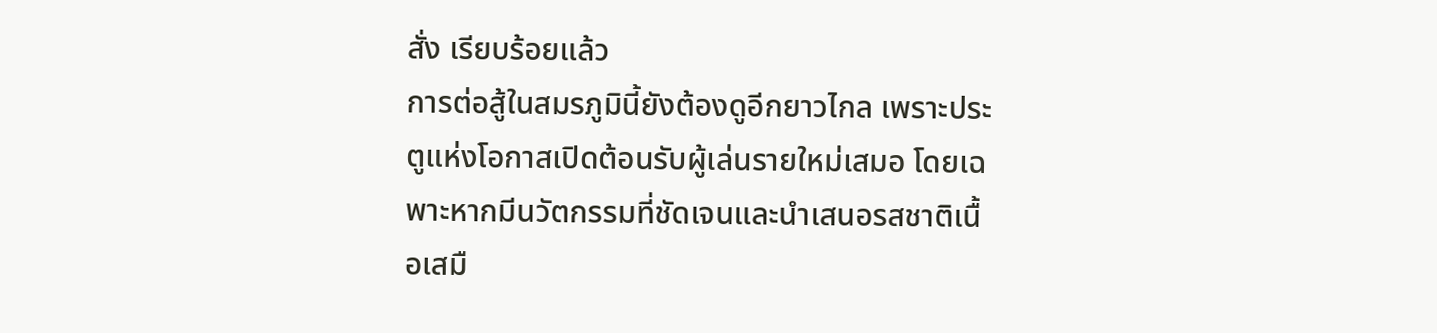สั่ง เรียบร้อยแล้ว
การต่อสู้ในสมรภูมินี้ยังต้องดูอีกยาวไกล เพราะประตูแห่งโอกาสเปิดต้อนรับผู้เล่นรายใหม่เสมอ โดยเฉพาะหากมีนวัตกรรมที่ชัดเจนและนำเสนอรสชาติเนื้อเสมื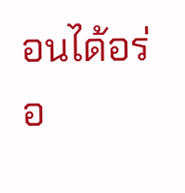อนได้อร่อ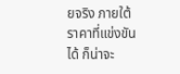ยจริง ภายใต้ราคาที่แข่งขันได้ ก็น่าจะ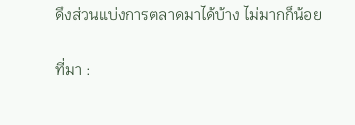ดึงส่วนแบ่งการตลาดมาได้บ้าง ไม่มากก็น้อย

ที่มา :